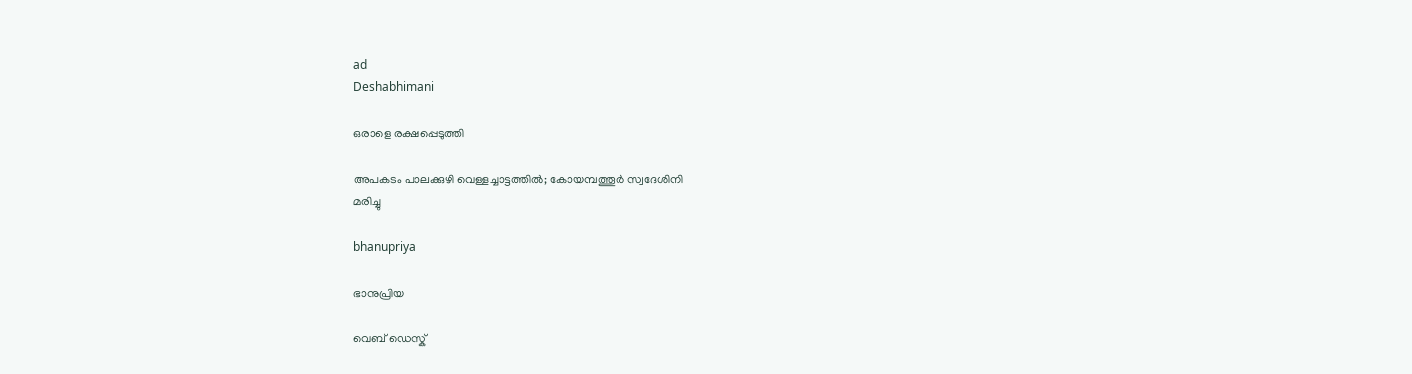ad
Deshabhimani

ഒരാളെ രക്ഷപ്പെടുത്തി

അപകടം പാലക്കുഴി വെള്ളച്ചാട്ടത്തിൽ; കോയമ്പത്തൂർ സ്വദേശിനി
മരിച്ചു

bhanupriya

ഭാനുപ്രിയ

വെബ് ഡെസ്ക്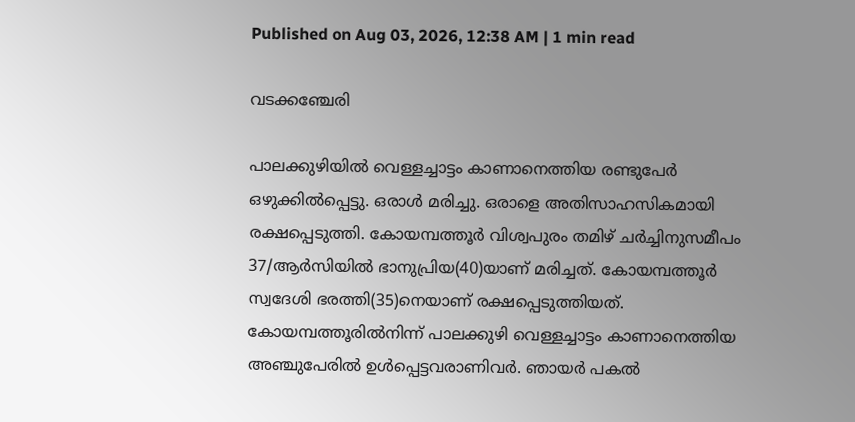Published on Aug 03, 2026, 12:38 AM | 1 min read

വടക്കഞ്ചേരി

പാലക്കുഴിയിൽ വെള്ളച്ചാട്ടം കാണാനെത്തിയ രണ്ടുപേർ ഒഴുക്കിൽപ്പെട്ടു. ഒരാൾ മരിച്ചു. ഒരാളെ അതിസാഹസികമായി രക്ഷപ്പെടുത്തി. കോയമ്പത്തൂർ വിശ്വപുരം തമിഴ് ചർച്ചിനുസമീപം 37/ആർസിയിൽ ഭാനുപ്രിയ(40)യാണ് മരിച്ചത്. കോയമ്പത്തൂർ സ്വദേശി ഭരത്തി(35)നെയാണ് രക്ഷപ്പെടുത്തിയത്‌. കോയമ്പത്തൂരിൽനിന്ന്‌ പാലക്കുഴി വെള്ളച്ചാട്ടം കാണാനെത്തിയ അഞ്ചുപേരിൽ ഉൾപ്പെട്ടവരാണിവർ. ഞായർ പകൽ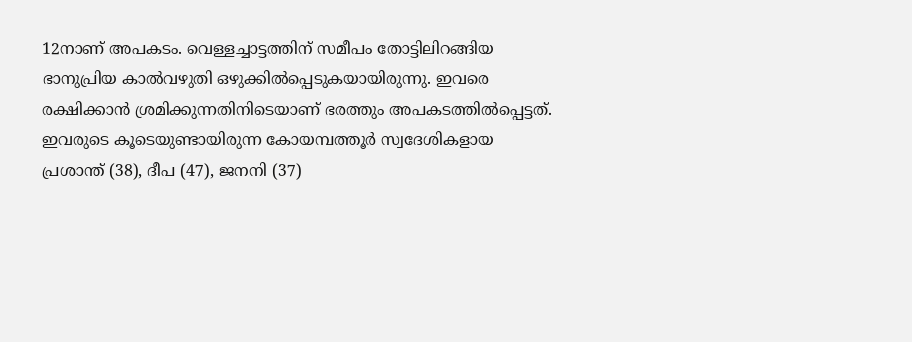12നാണ്‌ അപകടം. വെള്ളച്ചാട്ടത്തിന് സമീപം തോട്ടിലിറങ്ങിയ ഭാനുപ്രിയ കാൽവഴുതി ഒഴുക്കിൽപ്പെടുകയായിരുന്നു. ഇവരെ രക്ഷിക്കാൻ ശ്രമിക്കുന്നതിനിടെയാണ് ഭരത്തും അപകടത്തിൽപ്പെട്ടത്. ഇവരുടെ കൂടെയുണ്ടായിരുന്ന കോയമ്പത്തൂർ സ്വദേശികളായ പ്രശാന്ത് (38), ദീപ (47), ജനനി (37)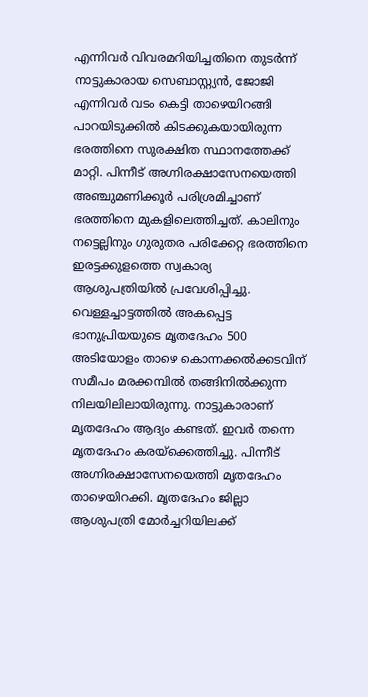എന്നിവർ വിവരമറിയിച്ചതിനെ തുടർന്ന് നാട്ടുകാരായ സെബാസ്റ്റ്യൻ, ജോജി എന്നിവർ വടം കെട്ടി താഴെയിറങ്ങി പാറയിടുക്കിൽ കിടക്കുകയായിരുന്ന ഭരത്തിനെ സുരക്ഷിത സ്ഥാനത്തേക്ക് മാറ്റി. പിന്നീട് അഗ്നിരക്ഷാസേനയെത്തി അഞ്ചുമണിക്കൂർ പരിശ്രമിച്ചാണ്‌ ഭരത്തിനെ മുകളിലെത്തിച്ചത്‌. കാലിനും നട്ടെല്ലിനും ഗുരുതര പരിക്കേറ്റ ഭരത്തിനെ ഇരട്ടക്കുളത്തെ സ്വകാര്യ ആശുപത്രിയിൽ പ്രവേശിപ്പിച്ചു. വെള്ളച്ചാട്ടത്തിൽ അകപ്പെട്ട ഭാനുപ്രിയയുടെ മൃതദേഹം 500 അടിയോളം താഴെ കൊന്നക്കൽക്കടവിന് സമീപം മരക്കമ്പിൽ തങ്ങിനിൽക്കുന്ന നിലയിലിലായിരുന്നു. നാട്ടുകാരാണ് മൃതദേഹം ആദ്യം കണ്ടത്. ഇവർ തന്നെ മൃതദേഹം കരയ്‌ക്കെത്തിച്ചു. പിന്നീട് അഗ്നിരക്ഷാസേനയെത്തി മൃതദേഹം താഴെയിറക്കി. മൃതദേഹം ജില്ലാ ആശുപത്രി മോർച്ചറിയിലക്ക്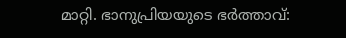മാറ്റി. ഭാനുപ്രിയയുടെ ഭർത്താവ്: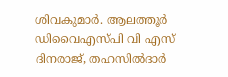ശിവകുമാർ. ആലത്തൂർ ഡിവൈഎസ്‌പി വി എസ് ദിനരാജ്, തഹസിൽദാർ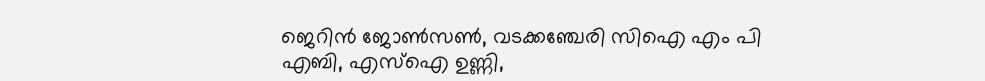ജെറിൻ ജോൺസൺ, വടക്കഞ്ചേരി സിഐ എം പി എബി, എസ്ഐ ഉണ്ണി,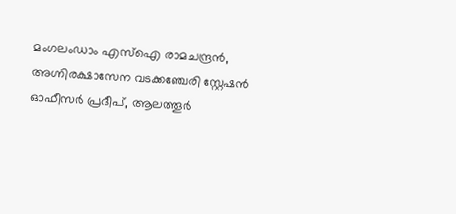മംഗലംഡാം എസ്ഐ രാമചന്ദ്രൻ, അഗ്നിരക്ഷാസേന വടക്കഞ്ചേരി സ്റ്റേഷൻ ഓഫീസർ പ്രദീപ്, ആലത്തൂർ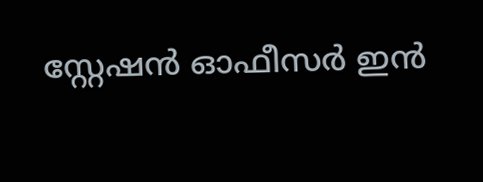സ്റ്റേഷൻ ഓഫീസർ ഇൻ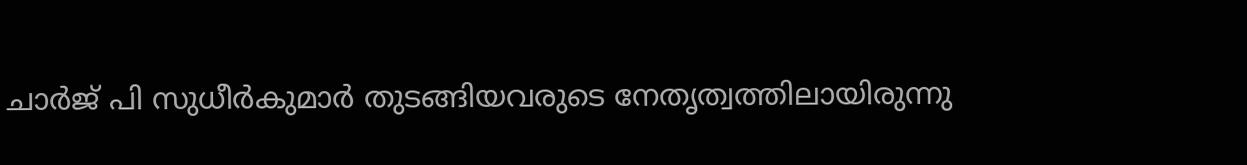ചാർജ് പി സുധീർകുമാർ തുടങ്ങിയവരുടെ നേതൃത്വത്തിലായിരുന്നു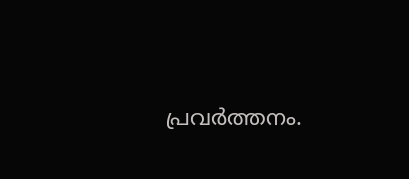പ്രവർത്തനം.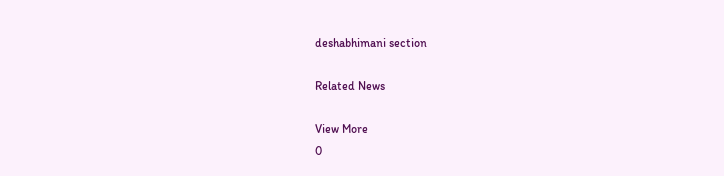deshabhimani section

Related News

View More
0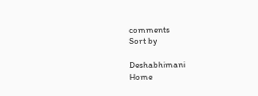comments
Sort by

Deshabhimani
Home